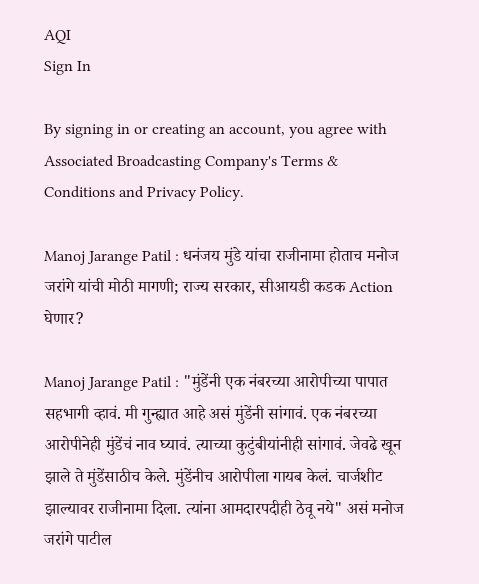AQI
Sign In

By signing in or creating an account, you agree with Associated Broadcasting Company's Terms & Conditions and Privacy Policy.

Manoj Jarange Patil : धनंजय मुंडे यांचा राजीनामा होताच मनोज जरांगे यांची मोठी मागणी; राज्य सरकार, सीआयडी कडक Action घेणार?

Manoj Jarange Patil : "मुंडेंनी एक नंबरच्या आरोपीच्या पापात सहभागी व्हावं. मी गुन्ह्यात आहे असं मुंडेंनी सांगावं. एक नंबरच्या आरोपीनेही मुंडेंचं नाव घ्यावं. त्याच्या कुटुंबीयांनीही सांगावं. जेवढे खून झाले ते मुंडेंसाठीच केले. मुंडेंनीच आरोपीला गायब केलं. चार्जशीट झाल्यावर राजीनामा दिला. त्यांना आमदारपदीही ठेवू नये" असं मनोज जरांगे पाटील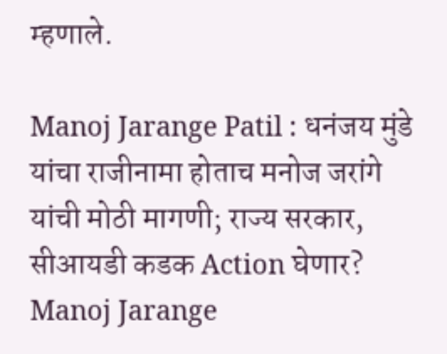म्हणाले.

Manoj Jarange Patil : धनंजय मुंडे यांचा राजीनामा होताच मनोज जरांगे यांची मोठी मागणी; राज्य सरकार, सीआयडी कडक Action घेणार?
Manoj Jarange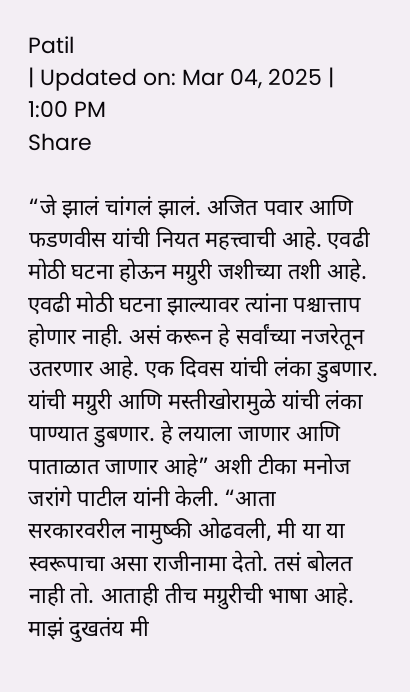Patil
| Updated on: Mar 04, 2025 | 1:00 PM
Share

“जे झालं चांगलं झालं. अजित पवार आणि फडणवीस यांची नियत महत्त्वाची आहे. एवढी मोठी घटना होऊन मग्रुरी जशीच्या तशी आहे. एवढी मोठी घटना झाल्यावर त्यांना पश्चात्ताप होणार नाही. असं करून हे सर्वांच्या नजरेतून उतरणार आहे. एक दिवस यांची लंका डुबणार. यांची मग्रुरी आणि मस्तीखोरामुळे यांची लंका पाण्यात डुबणार. हे लयाला जाणार आणि पाताळात जाणार आहे” अशी टीका मनोज जरांगे पाटील यांनी केली. “आता सरकारवरील नामुष्की ओढवली, मी या या स्वरूपाचा असा राजीनामा देतो. तसं बोलत नाही तो. आताही तीच मग्रुरीची भाषा आहे. माझं दुखतंय मी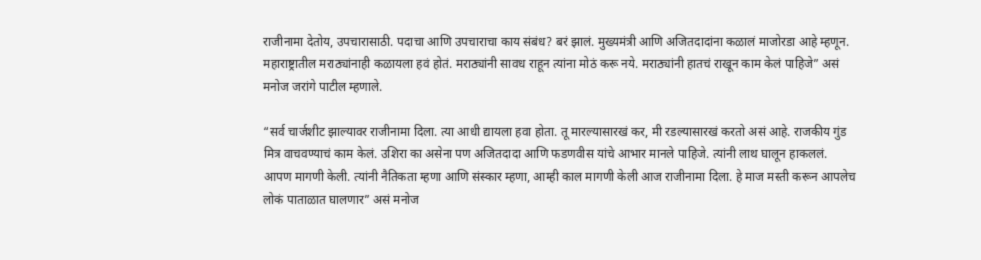राजीनामा देतोय, उपचारासाठी. पदाचा आणि उपचाराचा काय संबंध? बरं झालं. मुख्यमंत्री आणि अजितदादांना कळालं माजोरडा आहे म्हणून. महाराष्ट्रातील मराठ्यांनाही कळायला हवं होतं. मराठ्यांनी सावध राहून त्यांना मोठं करू नये. मराठ्यांनी हातचं राखून काम केलं पाहिजे” असं मनोज जरांगे पाटील म्हणाले.

“सर्व चार्जशीट झाल्यावर राजीनामा दिला. त्या आधी द्यायला हवा होता. तू मारल्यासारखं कर, मी रडल्यासारखं करतो असं आहे. राजकीय गुंड मित्र वाचवण्याचं काम केलं. उशिरा का असेना पण अजितदादा आणि फडणवीस यांचे आभार मानले पाहिजे. त्यांनी लाथ घालून हाकललं. आपण मागणी केली. त्यांनी नैतिकता म्हणा आणि संस्कार म्हणा, आम्ही काल मागणी केली आज राजीनामा दिला. हे माज मस्ती करून आपलेच लोकं पाताळात घालणार” असं मनोज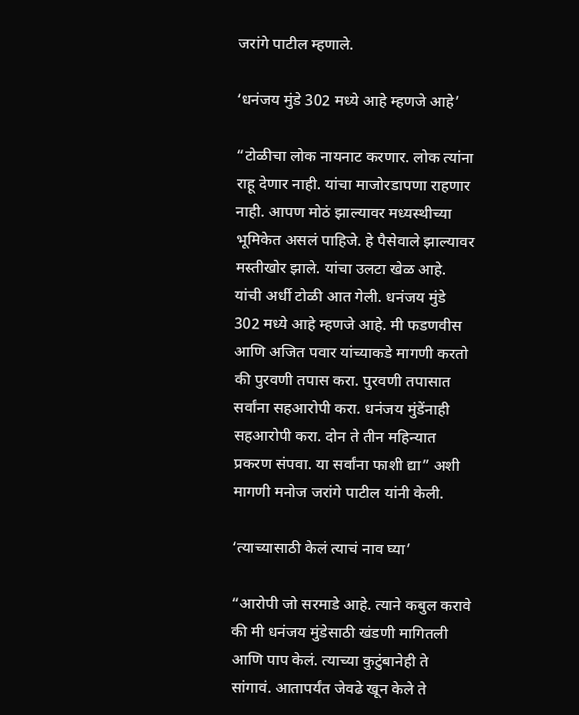जरांगे पाटील म्हणाले.

‘धनंजय मुंडे 302 मध्ये आहे म्हणजे आहे’

“टोळीचा लोक नायनाट करणार. लोक त्यांना राहू देणार नाही. यांचा माजोरडापणा राहणार नाही. आपण मोठं झाल्यावर मध्यस्थीच्या भूमिकेत असलं पाहिजे. हे पैसेवाले झाल्यावर मस्तीखोर झाले. यांचा उलटा खेळ आहे. यांची अर्धी टोळी आत गेली. धनंजय मुंडे 302 मध्ये आहे म्हणजे आहे. मी फडणवीस आणि अजित पवार यांच्याकडे मागणी करतो की पुरवणी तपास करा. पुरवणी तपासात सर्वांना सहआरोपी करा. धनंजय मुंडेंनाही सहआरोपी करा. दोन ते तीन महिन्यात प्रकरण संपवा. या सर्वांना फाशी द्या” अशी मागणी मनोज जरांगे पाटील यांनी केली.

‘त्याच्यासाठी केलं त्याचं नाव घ्या’

“आरोपी जो सरमाडे आहे. त्याने कबुल करावे की मी धनंजय मुंडेसाठी खंडणी मागितली आणि पाप केलं. त्याच्या कुटुंबानेही ते सांगावं. आतापर्यंत जेवढे खून केले ते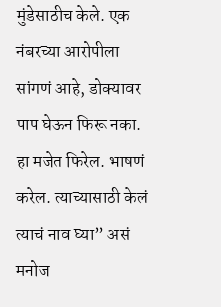मुंडेसाठीच केले. एक नंबरच्या आरोपीला सांगणं आहे, डोक्यावर पाप घेऊन फिरू नका. हा मजेत फिरेल. भाषणं करेल. त्याच्यासाठी केलं त्याचं नाव घ्या” असं मनोज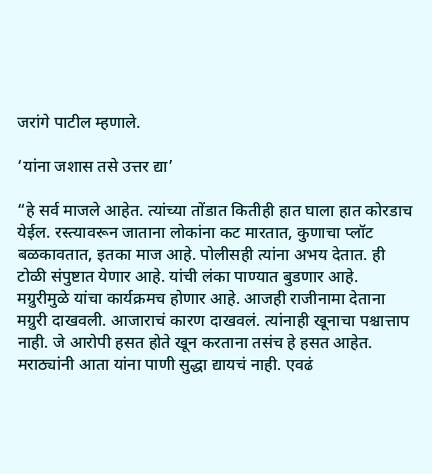जरांगे पाटील म्हणाले.

‘यांना जशास तसे उत्तर द्या’

“हे सर्व माजले आहेत. त्यांच्या तोंडात कितीही हात घाला हात कोरडाच येईल. रस्त्यावरून जाताना लोकांना कट मारतात, कुणाचा प्लॉट बळकावतात, इतका माज आहे. पोलीसही त्यांना अभय देतात. ही टोळी संपुष्टात येणार आहे. यांची लंका पाण्यात बुडणार आहे. मग्रुरीमुळे यांचा कार्यक्रमच होणार आहे. आजही राजीनामा देताना मग्रुरी दाखवली. आजाराचं कारण दाखवलं. त्यांनाही खूनाचा पश्चात्ताप नाही. जे आरोपी हसत होते खून करताना तसंच हे हसत आहेत. मराठ्यांनी आता यांना पाणी सुद्धा द्यायचं नाही. एवढं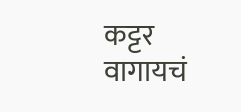कट्टर वागायचं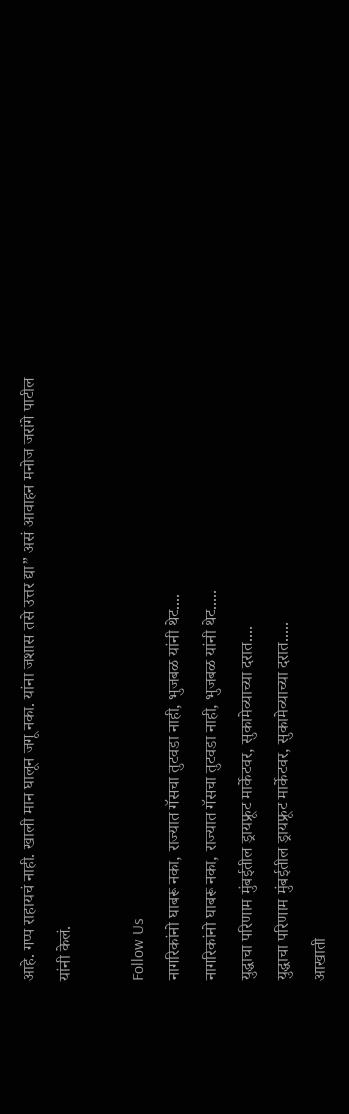आहे. गप्प राहायचं नाही. खाली मान घालून जगू नका. यांना जशास तसे उत्तर द्या” असं आवाहन मनोज जरांगे पाटील यांनी केलं.

Follow Us
नागरिकांनो घाबरू नका, राज्यात गॅसचा तुटवडा नाही, भुजबळ यांनी थेट....
नागरिकांनो घाबरू नका, राज्यात गॅसचा तुटवडा नाही, भुजबळ यांनी थेट.....
युद्धाचा परिणाम मुंबईतील ड्रायफ्रूट मार्केटवर, सुकामेव्याच्या दरात....
युद्धाचा परिणाम मुंबईतील ड्रायफ्रूट मार्केटवर, सुकामेव्याच्या दरात.....
आखाती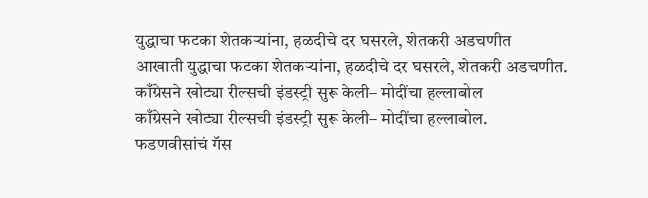युद्धाचा फटका शेतकऱ्यांना, हळदीचे दर घसरले, शेतकरी अडचणीत
आखाती युद्धाचा फटका शेतकऱ्यांना, हळदीचे दर घसरले, शेतकरी अडचणीत.
काँग्रेसने खोट्या रील्सची इंडस्ट्री सुरू केली– मोदींचा हल्लाबोल
काँग्रेसने खोट्या रील्सची इंडस्ट्री सुरू केली– मोदींचा हल्लाबोल.
फडणवीसांचं गॅस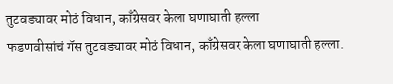तुटवड्यावर मोठं विधान, काँग्रेसवर केला घणाघाती हल्ला
फडणवीसांचं गॅस तुटवड्यावर मोठं विधान, काँग्रेसवर केला घणाघाती हल्ला.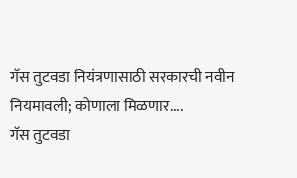गॅस तुटवडा नियंत्रणासाठी सरकारची नवीन नियमावली; कोणाला मिळणार....
गॅस तुटवडा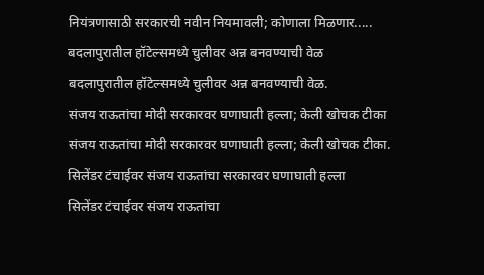नियंत्रणासाठी सरकारची नवीन नियमावली; कोणाला मिळणार.....
बदलापुरातील हॉटेल्समध्ये चुलीवर अन्न बनवण्याची वेळ
बदलापुरातील हॉटेल्समध्ये चुलीवर अन्न बनवण्याची वेळ.
संजय राऊतांचा मोदी सरकारवर घणाघाती हल्ला; केली खोचक टीका
संजय राऊतांचा मोदी सरकारवर घणाघाती हल्ला; केली खोचक टीका.
सिलेंडर टंचाईवर संजय राऊतांचा सरकारवर घणाघाती हल्ला
सिलेंडर टंचाईवर संजय राऊतांचा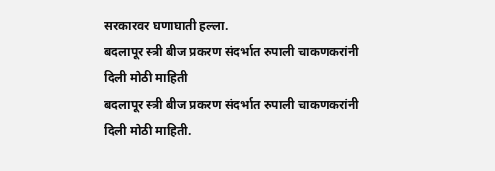सरकारवर घणाघाती हल्ला.
बदलापूर स्त्री बीज प्रकरण संदर्भात रुपाली चाकणकरांनी दिली मोठी माहिती
बदलापूर स्त्री बीज प्रकरण संदर्भात रुपाली चाकणकरांनी दिली मोठी माहिती.